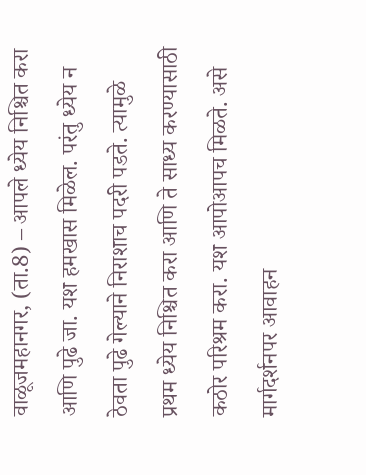वाळूजमहानगर, (ता.8) – आपले ध्येय निश्चित करा आणि पुढे जा. यश हमखास मिळेल. परंतु ध्येय न ठेवता पुढे गेल्याने निराशाच पदरी पडते. त्यामुळे प्रथम ध्येय निश्चित करा आणि ते साध्य करण्यासाठी कठोर परिश्रम करा. यश आपोआपच मिळते. असे मार्गदर्शनपर आवाहन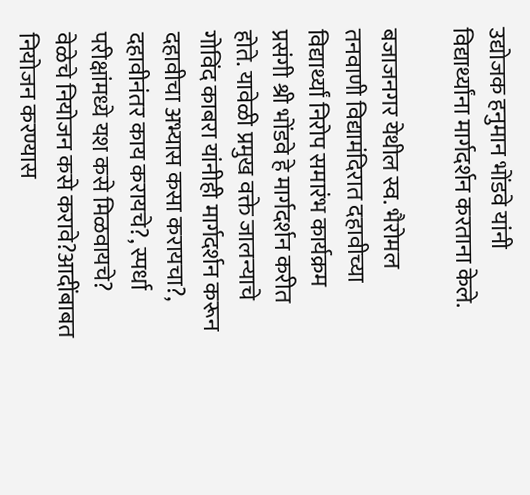उद्योजक हनुमान भोंडवे यांनी विद्यार्थ्यांना मार्गदर्शन करताना केले.

बजाजनगर येथील स्व. भैरोमल तनवाणी विद्यामंदिरात दहावीच्या विद्यार्थ्यां निरोप समारंभ कार्यक्रम प्रसंगी श्री भोंडवे हे मार्गदर्शन करीत होते. यावेळी प्रमुख वक्ते जालन्याचे गोविंद काबरा यांनीही मार्गदर्शन करून दहावीचा अभ्यास कसा करायचा?, दहावीनंतर काय करायचे?, स्पर्धा परीक्षांमध्ये यश कसे मिळवायचे? वेळेचे नियोजन कसे करावे?आदींबाबत नियोजन करण्यास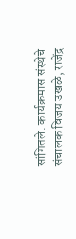सांगितले. कार्यक्रमास संस्थेचे संचालक विजय उखळे, राजेंद्र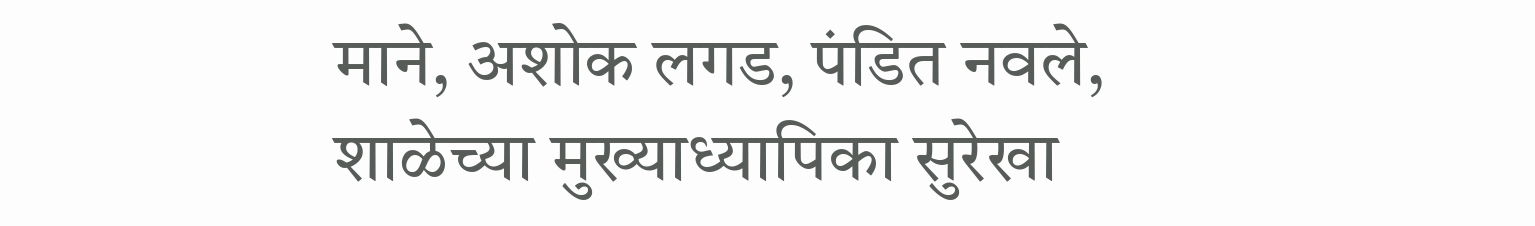माने, अशोक लगड, पंडित नवले, शाळेच्या मुख्याध्यापिका सुरेखा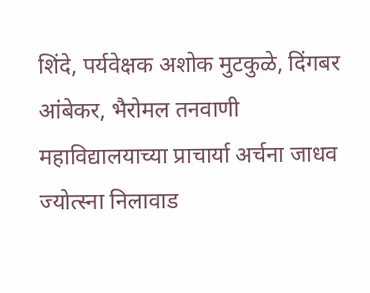शिंदे, पर्यवेक्षक अशोक मुटकुळे, दिंगबर आंबेकर, भैरोमल तनवाणी महाविद्यालयाच्या प्राचार्या अर्चना जाधव ज्योत्स्ना निलावाड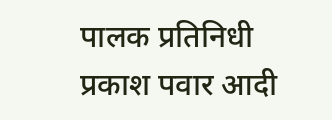पालक प्रतिनिधी प्रकाश पवार आदी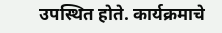उपस्थित होते. कार्यक्रमाचे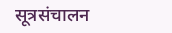सूत्रसंचालन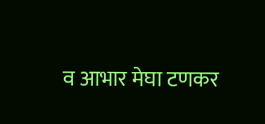व आभार मेघा टणकर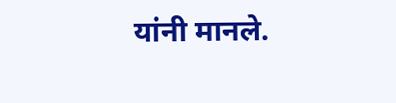यांनी मानले.